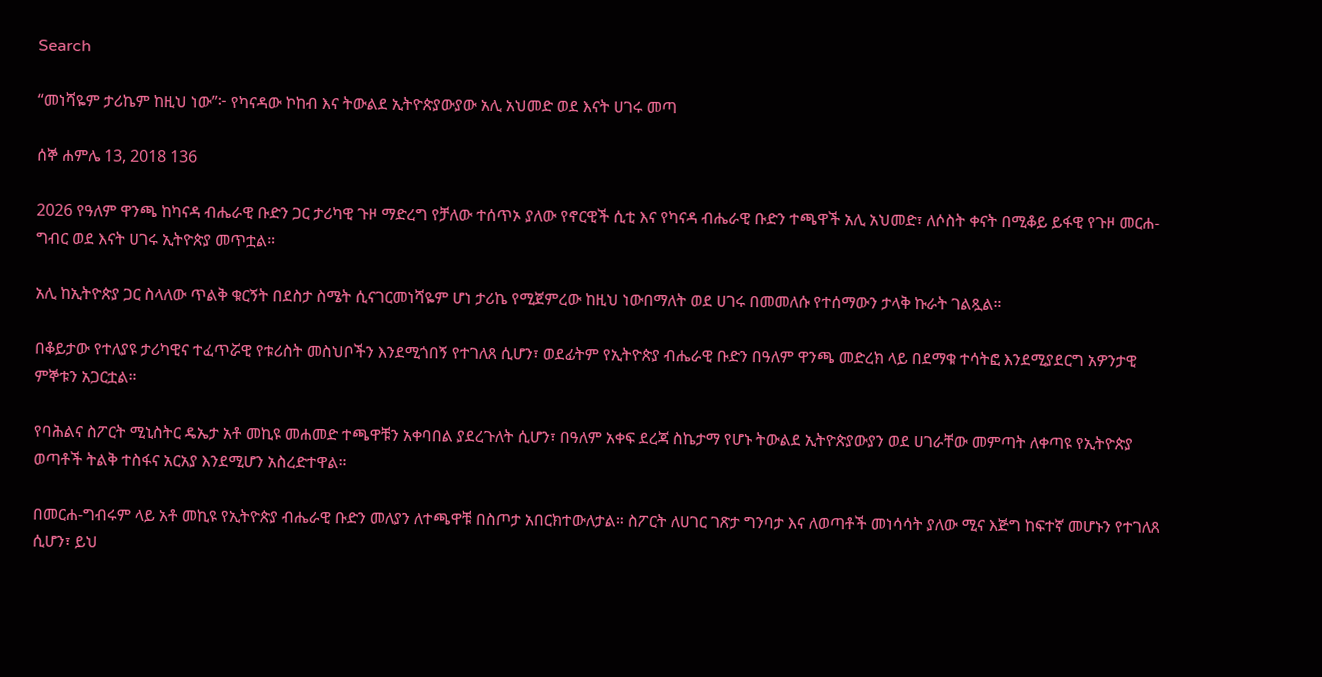Search

“መነሻዬም ታሪኬም ከዚህ ነው”፦ የካናዳው ኮከብ እና ትውልደ ኢትዮጵያውያው አሊ አህመድ ወደ እናት ሀገሩ መጣ

ሰኞ ሐምሌ 13, 2018 136

2026 የዓለም ዋንጫ ከካናዳ ብሔራዊ ቡድን ጋር ታሪካዊ ጉዞ ማድረግ የቻለው ተሰጥኦ ያለው የኖርዊች ሲቲ እና የካናዳ ብሔራዊ ቡድን ተጫዋች አሊ አህመድ፣ ለሶስት ቀናት በሚቆይ ይፋዊ የጉዞ መርሐ-ግብር ወደ እናት ሀገሩ ኢትዮጵያ መጥቷል።

አሊ ከኢትዮጵያ ጋር ስላለው ጥልቅ ቁርኝት በደስታ ስሜት ሲናገርመነሻዬም ሆነ ታሪኬ የሚጀምረው ከዚህ ነውበማለት ወደ ሀገሩ በመመለሱ የተሰማውን ታላቅ ኩራት ገልጿል።

በቆይታው የተለያዩ ታሪካዊና ተፈጥሯዊ የቱሪስት መስህቦችን እንደሚጎበኝ የተገለጸ ሲሆን፣ ወደፊትም የኢትዮጵያ ብሔራዊ ቡድን በዓለም ዋንጫ መድረክ ላይ በደማቁ ተሳትፎ እንደሚያደርግ አዎንታዊ ምኞቱን አጋርቷል።

የባሕልና ስፖርት ሚኒስትር ዴኤታ አቶ መኪዩ መሐመድ ተጫዋቹን አቀባበል ያደረጉለት ሲሆን፣ በዓለም አቀፍ ደረጃ ስኬታማ የሆኑ ትውልደ ኢትዮጵያውያን ወደ ሀገራቸው መምጣት ለቀጣዩ የኢትዮጵያ ወጣቶች ትልቅ ተስፋና አርአያ እንደሚሆን አስረድተዋል።

በመርሐ-ግብሩም ላይ አቶ መኪዩ የኢትዮጵያ ብሔራዊ ቡድን መለያን ለተጫዋቹ በስጦታ አበርክተውለታል። ስፖርት ለሀገር ገጽታ ግንባታ እና ለወጣቶች መነሳሳት ያለው ሚና እጅግ ከፍተኛ መሆኑን የተገለጸ ሲሆን፣ ይህ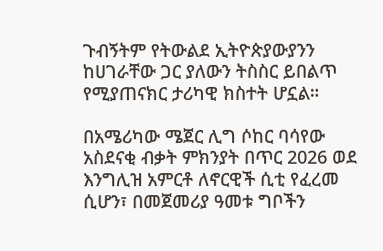ጉብኝትም የትውልደ ኢትዮጵያውያንን ከሀገራቸው ጋር ያለውን ትስስር ይበልጥ የሚያጠናክር ታሪካዊ ክስተት ሆኗል።

በአሜሪካው ሜጀር ሊግ ሶከር ባሳየው አስደናቂ ብቃት ምክንያት በጥር 2026 ወደ እንግሊዝ አምርቶ ለኖርዊች ሲቲ የፈረመ ሲሆን፣ በመጀመሪያ ዓመቱ ግቦችን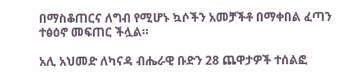በማስቆጠርና ለግብ የሚሆኑ ኳሶችን አመቻችቶ በማቀበል ፈጣን ተፅዕኖ መፍጠር ችሏል።

አሊ አህመድ ለካናዳ ብሔራዊ ቡድን 28 ጨዋታዎች ተሰልፎ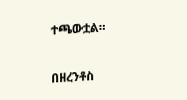ተጫውቷል።

በዘረንቶስ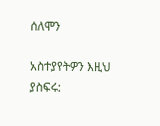ሰለሞን

አስተያየትዎን እዚህ ያስፍሩ: